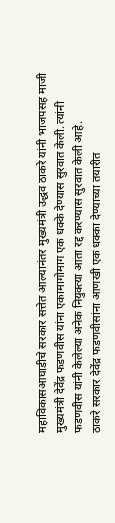महाविकासआघाडीचे सरकार सत्तेत आल्यानंतर मुख्यमंत्री उद्धव ठाकरे यांनी भाजपसह माजी मुख्यमंत्री देवेंद्र फडणवीस यांना एकामागोमाग एक धक्के देण्यास सुरवात केली. त्यांनी फडणवीस यांनी केलेल्या अनेक नियुक्त्या आता रद्द करण्यास सुरवात केली आहे.
ठाकरे सरकार देवेंद्र फडणवीसांना आणखी एक धक्का देण्याच्या तयारीत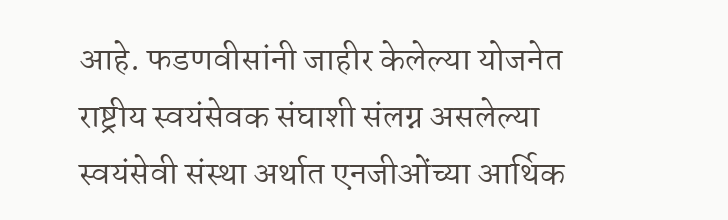आहे. फडणवीसांनी जाहीर केलेल्या योजनेत राष्ट्रीय स्वयंसेवक संघाशी संलग्न असलेल्या स्वयंसेवी संस्था अर्थात एनजीओंच्या आर्थिक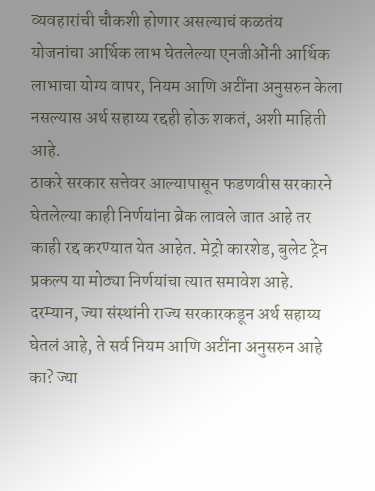व्यवहारांची चौकशी होणार असल्याचं कळतंय
योजनांचा आर्थिक लाभ घेतलेल्या एनजीओंनी आर्थिक लाभाचा योग्य वापर, नियम आणि अटींना अनुसरुन केला नसल्यास अर्थ सहाय्य रद्दही होऊ शकतं, अशी माहिती आहे.
ठाकरे सरकार सत्तेवर आल्यापासून फडणवीस सरकारने घेतलेल्या काही निर्णयांना ब्रेक लावले जात आहे तर काही रद्द करण्यात येत आहेत. मेट्रो कारशेड, बुलेट ट्रेन प्रकल्प या मोठ्या निर्णयांचा त्यात समावेश आहे.
दरम्यान, ज्या संस्थांनी राज्य सरकारकडून अर्थ सहाय्य घेतलं आहे, ते सर्व नियम आणि अटींना अनुसरुन आहे का? ज्या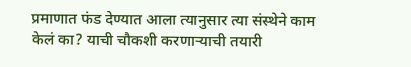प्रमाणात फंड देण्यात आला त्यानुसार त्या संस्थेने काम केलं का? याची चौकशी करणाऱ्याची तयारी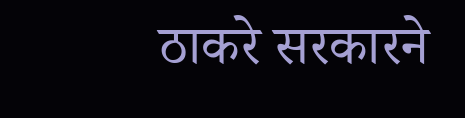ठाकरे सरकारने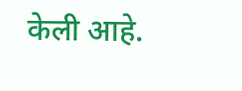केली आहे.